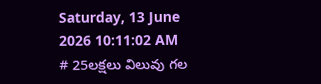Saturday, 13 June 2026 10:11:02 AM
# 25లక్షలు విలువు గల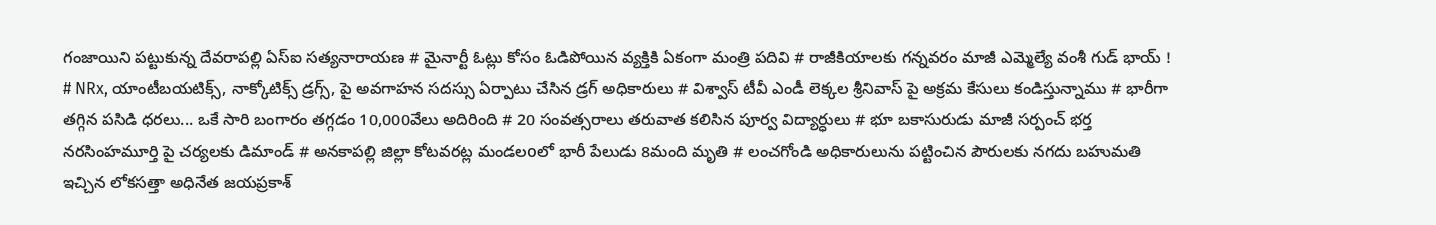గంజాయిని పట్టుకున్న దేవరాపల్లి ఏస్ఐ సత్యనారాయణ # మైనార్టీ ఓట్లు కోసం ఓడిపోయిన వ్యక్తికి ఏకంగా మంత్రి పదివి # రాజీకియాలకు గన్నవరం మాజీ ఎమ్మెల్యే వంశీ గుడ్ భాయ్ ! # NRx, యాంటీబయటిక్స్, నాక్కోటిక్స్ డ్రగ్స్, పై అవగాహన సదస్సు ఏర్పాటు చేసిన డ్రగ్ అధికారులు # విశ్వాస్ టీవీ ఎండీ లెక్కల శ్రీనివాస్ పై అక్రమ కేసులు కండిస్తున్నాము # భారీగా తగ్గిన పసిడి ధరలు... ఒకే సారి బంగారం తగ్గడం 10,000వేలు అదిరింది # 20 సంవత్సరాలు తరువాత కలిసిన పూర్వ విద్యార్ధులు # భూ బకాసురుడు మాజీ సర్పంచ్ భర్త నరసింహమూర్తి పై చర్యలకు డిమాండ్ # అనకాపల్లి జిల్లా కోటవరట్ల మండలoలో భారీ పేలుడు 8మంది మృతి # లంచగోండి అధికారులును పట్టించిన పౌరులకు నగదు బహుమతి ఇచ్చిన లోకసత్తా అధినేత జయప్రకాశ్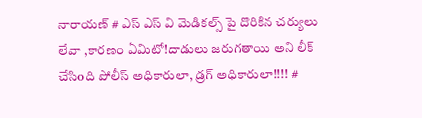నారాయణ్ # ఎస్ ఎస్ వి మెడికల్స్ పై దొరికిన చర్యులు లేవా ,కారణం ఏమిటో!దాడులు జరుగతాయి అని లీక్ చేసిoది పోలీస్ అధికారులా, డ్రగ్ అధికారులా!!!! #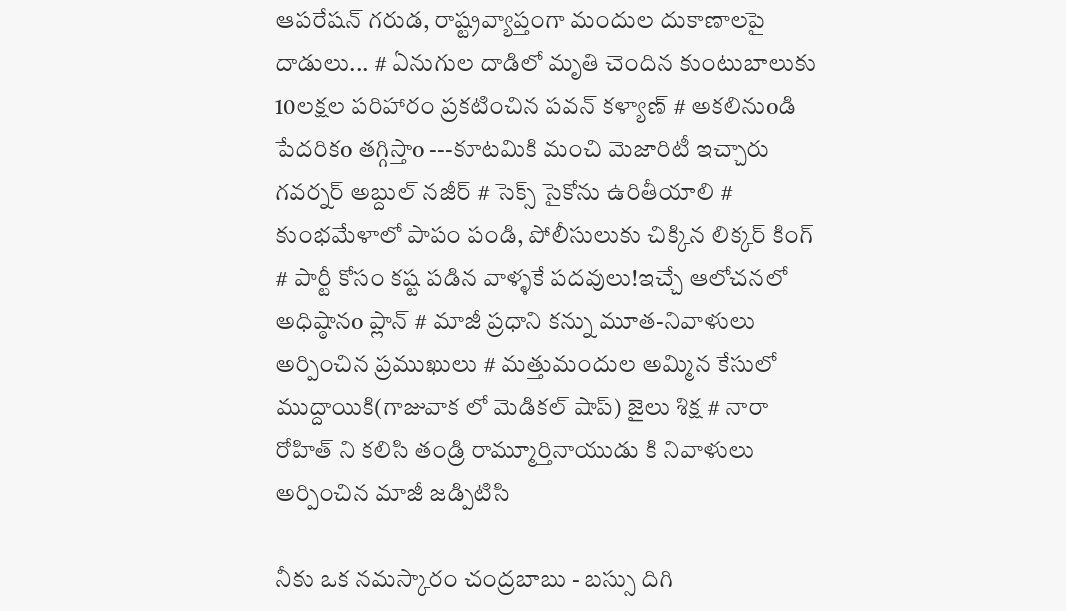ఆపరేషన్ గరుడ, రాష్ట్రవ్యాప్తంగా మందుల దుకాణాలపై దాడులు... # ఏనుగుల దాడిలో మృతి చెందిన కుంటుబాలుకు 10లక్షల పరిహారం ప్రకటించిన పవన్ కళ్యాణ్ # అకలినుoడి పేదరికo తగ్గిస్తాo ---కూటమికి మంచి మెజారిటీ ఇచ్చారు గవర్నర్‌ అబ్దుల్ నజీర్ # సెక్స్ సైకోను ఉరితీయాలి # కుంభమేళాలో పాపం పండి, పోలీసులుకు చిక్కిన లిక్కర్ కింగ్ # పార్టీ కోసం కష్ట పడిన వాళ్ళకే పదవులు!ఇచ్చే ఆలోచనలో అధిష్ఠానo ప్లాన్ # మాజీ ప్రధాని కన్ను మూత-నివాళులు అర్పించిన ప్రముఖులు # మత్తుమందుల అమ్మిన కేసులో ముద్దాయికి(గాజువాక లో మెడికల్ షాప్) జైలు శిక్ష # నారా రోహిత్ ని కలిసి తండ్రి రామ్మూర్తినాయుడు కి నివాళులు అర్పించిన మాజీ జడ్పిటిసి

నీకు ఒక నమస్కారం చంద్రబాబు - బస్సు దిగి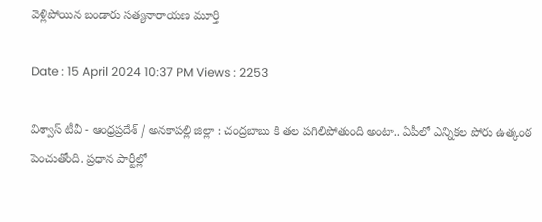వెళ్లిపోయిన బండారు సత్యనారాయణ మూర్తి

Date : 15 April 2024 10:37 PM Views : 2253

విశ్వాస్ టీవీ - ఆంధ్రప్రదేశ్ / అనకాపల్లి జిల్లా : చంద్రబాబు కి తల పగిలిపోతుంది అంటా.. ఏపీలో ఎన్నికల పోరు ఉత్కంఠ పెంచుతోంది. ప్రధాన పార్టీల్లో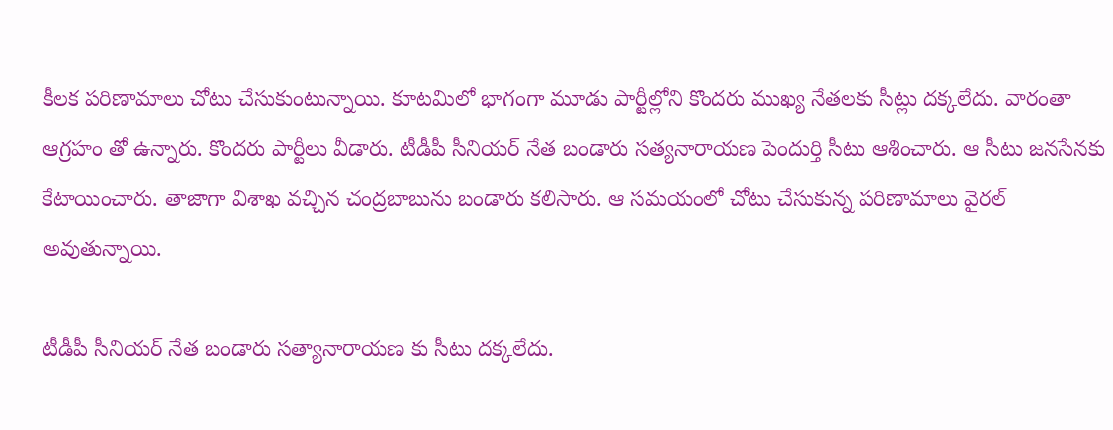కీలక పరిణామాలు చోటు చేసుకుంటున్నాయి. కూటమిలో భాగంగా మూడు పార్టీల్లోని కొందరు ముఖ్య నేతలకు సీట్లు దక్కలేదు. వారంతా ఆగ్రహం తో ఉన్నారు. కొందరు పార్టీలు వీడారు. టీడీపీ సీనియర్ నేత బండారు సత్యనారాయణ పెందుర్తి సీటు ఆశించారు. ఆ సీటు జనసేనకు కేటాయించారు. తాజాగా విశాఖ వచ్చిన చంద్రబాబును బండారు కలిసారు. ఆ సమయంలో చోటు చేసుకున్న పరిణామాలు వైరల్ అవుతున్నాయి.

టీడీపీ సీనియర్ నేత బండారు సత్యానారాయణ కు సీటు దక్కలేదు.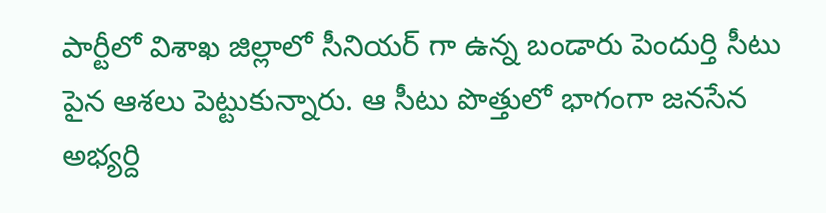పార్టీలో విశాఖ జిల్లాలో సీనియర్ గా ఉన్న బండారు పెందుర్తి సీటు పైన ఆశలు పెట్టుకున్నారు. ఆ సీటు పొత్తులో భాగంగా జనసేన అభ్యర్ది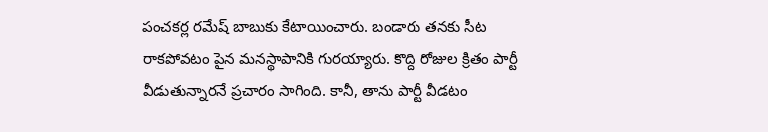పంచకర్ల రమేష్ బాబుకు కేటాయించారు. బండారు తనకు సీట రాకపోవటం పైన మనస్థాపానికి గురయ్యారు. కొద్ది రోజుల క్రితం పార్టీ వీడుతున్నారనే ప్రచారం సాగింది. కానీ, తాను పార్టీ వీడటం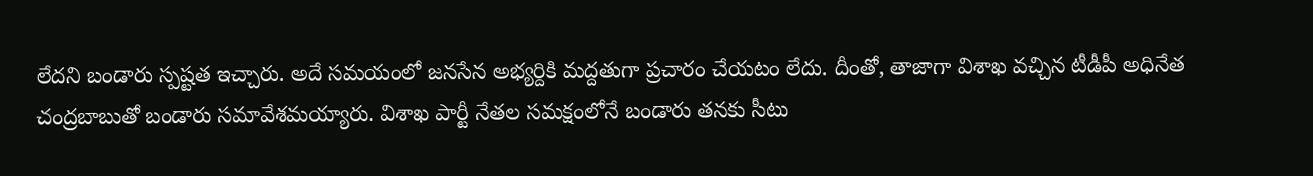లేదని బండారు స్పష్టత ఇచ్చారు. అదే సమయంలో జనసేన అభ్యర్దికి మద్దతుగా ప్రచారం చేయటం లేదు. దీంతో, తాజాగా విశాఖ వచ్చిన టీడీపీ అధినేత చంద్రబాబుతో బండారు సమావేశమయ్యారు. విశాఖ పార్టీ నేతల సమక్షంలోనే బండారు తనకు సీటు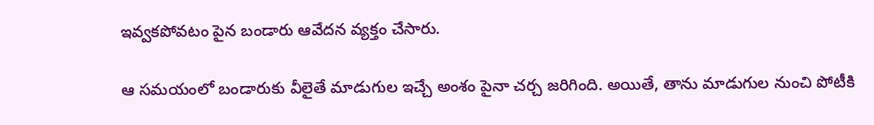ఇవ్వకపోవటం పైన బండారు ఆవేదన వ్యక్తం చేసారు.

ఆ సమయంలో బండారుకు వీలైతే మాడుగుల ఇచ్చే అంశం పైనా చర్చ జరిగింది. అయితే, తాను మాడుగుల నుంచి పోటీకి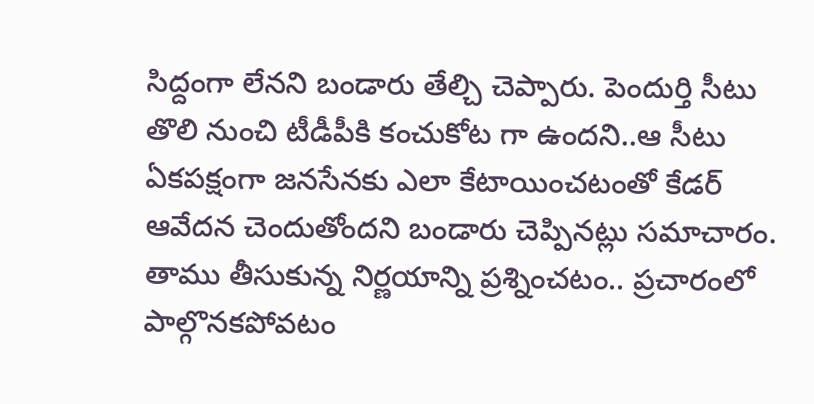సిద్దంగా లేనని బండారు తేల్చి చెప్పారు. పెందుర్తి సీటు తొలి నుంచి టీడీపీకి కంచుకోట గా ఉందని..ఆ సీటు ఏకపక్షంగా జనసేనకు ఎలా కేటాయించటంతో కేడర్ ఆవేదన చెందుతోందని బండారు చెప్పినట్లు సమాచారం. తాము తీసుకున్న నిర్ణయాన్ని ప్రశ్నించటం.. ప్రచారంలో పాల్గొనకపోవటం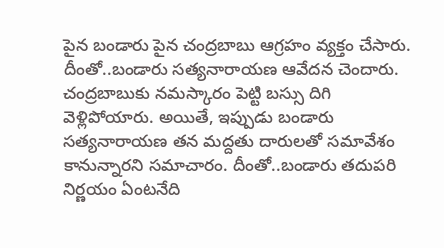పైన బండారు పైన చంద్రబాబు ఆగ్రహం వ్యక్తం చేసారు. దీంతో..బండారు సత్యనారాయణ ఆవేదన చెందారు. చంద్రబాబుకు నమస్కారం పెట్టి బస్సు దిగి వెళ్లిపోయారు. అయితే, ఇప్పుడు బండారు సత్యనారాయణ తన మద్దతు దారులతో సమావేశం కానున్నారని సమాచారం. దీంతో..బండారు తదుపరి నిర్ణయం ఏంటనేది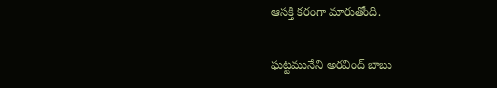ఆసక్తి కరంగా మారుతోంది.

ఘట్టమునేని అరవింద్ బాబు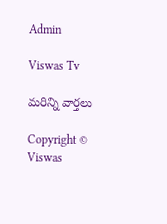Admin

Viswas Tv

మరిన్ని వార్తలు

Copyright © Viswas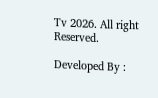Tv 2026. All right Reserved.

Developed By :